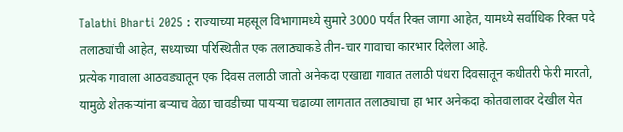Talathi Bharti 2025 : राज्याच्या महसूल विभागामध्ये सुमारे 3000 पर्यंत रिक्त जागा आहेत, यामध्ये सर्वाधिक रिक्त पदे तलाठ्यांची आहेत, सध्याच्या परिस्थितीत एक तलाठ्याकडे तीन-चार गावाचा कारभार दिलेला आहे.
प्रत्येक गावाला आठवड्यातून एक दिवस तलाठी जातो अनेकदा एखाद्या गावात तलाठी पंधरा दिवसातून कधीतरी फेरी मारतो, यामुळे शेतकऱ्यांना बऱ्याच वेळा चावडीच्या पायऱ्या चढाव्या लागतात तलाठ्याचा हा भार अनेकदा कोतवालावर देखील येत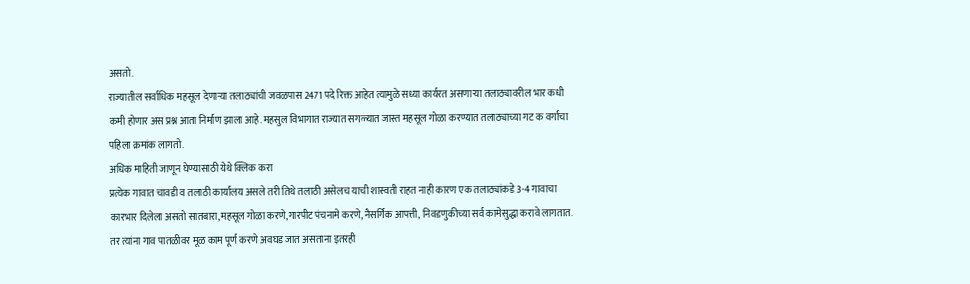असतो.
राज्यातील सर्वाधिक महसूल देणाऱ्या तलाठ्यांची जवळपास 2471 पदे रिक्त आहेत त्यामुळे सध्या कार्यरत असणाऱ्या तलाठ्यावरील भार कधी कमी होणार अस प्रश्न आता निर्माण झाला आहे. महसुल विभागात राज्यात सगळ्यात जास्त महसूल गोळा करण्यात तलाठ्याच्या गट क वर्गाचा पहिला क्रमांक लागतो.
अधिक माहिती जाणून घेण्यासाठी येथे क्लिक करा
प्रत्येक गावात चावडी व तलाठी कार्यालय असले तरी तिथे तलाठी असेलच याची शास्वती राहत नाही कारण एक तलाठ्यांकडे 3-4 गावाचा कारभार दिलेला असतो सातबारा,महसूल गोळा करणे,गारपीट पंचनामे करणे, नैसर्गिक आपत्ती, निवडणुकीच्या सर्व कामेसुद्धा करावे लागतात.
तर त्यांना गाव पातळीवर मूळ काम पूर्ण करणे अवघड जात असताना इतरही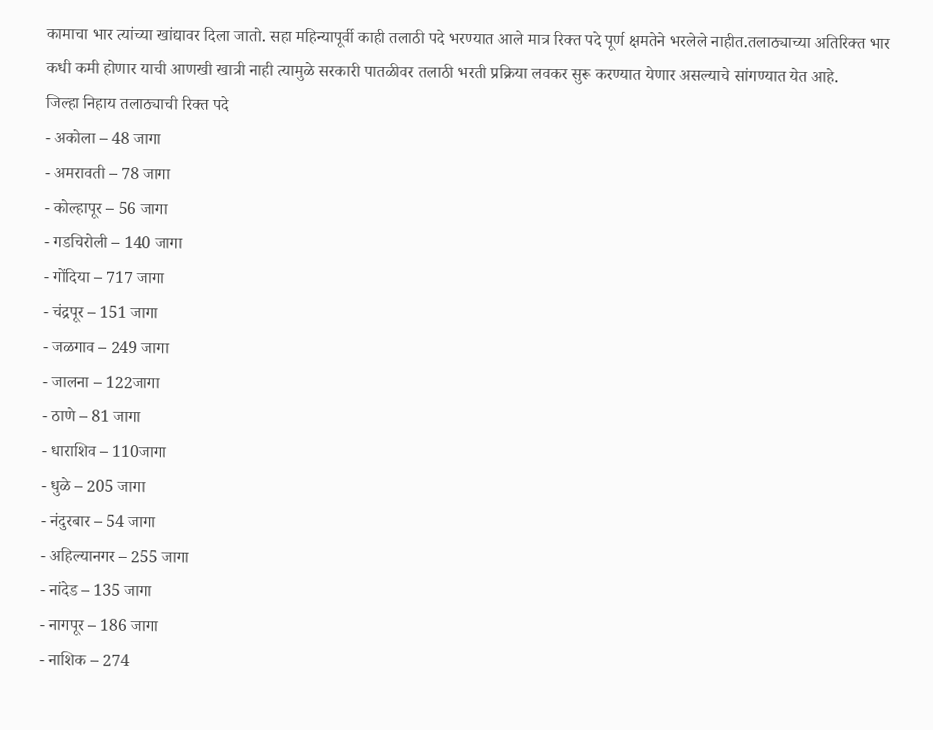कामाचा भार त्यांच्या खांद्यावर दिला जातो. सहा महिन्यापूर्वी काही तलाठी पदे भरण्यात आले मात्र रिक्त पदे पूर्ण क्षमतेने भरलेले नाहीत.तलाठ्याच्या अतिरिक्त भार कधी कमी होणार याची आणखी खात्री नाही त्यामुळे सरकारी पातळीवर तलाठी भरती प्रक्रिया लवकर सुरू करण्यात येणार असल्याचे सांगण्यात येत आहे.
जिल्हा निहाय तलाठ्याची रिक्त पदे
- अकोला – 48 जागा
- अमरावती – 78 जागा
- कोल्हापूर – 56 जागा
- गडचिरोली – 140 जागा
- गोंदिया – 717 जागा
- चंद्रपूर – 151 जागा
- जळगाव – 249 जागा
- जालना – 122जागा
- ठाणे – 81 जागा
- धाराशिव – 110जागा
- धुळे – 205 जागा
- नंदुरबार – 54 जागा
- अहिल्यानगर – 255 जागा
- नांदेड – 135 जागा
- नागपूर – 186 जागा
- नाशिक – 274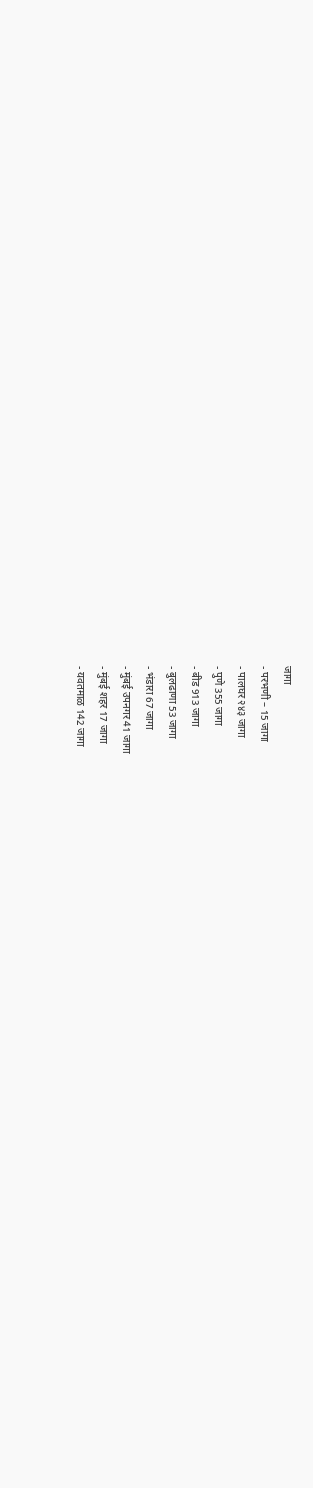जागा
- परभणी – 15 जागा
- पालघर २४३ जागा
- पुणे 355 जागा
- बीड 913 जागा
- बुलढाणा 53 जागा
- भंडारा 67 जागा
- मुंबई उपनगर 41 जागा
- मुंबई शहर 17 जागा
- यवतमाळ 142 जागा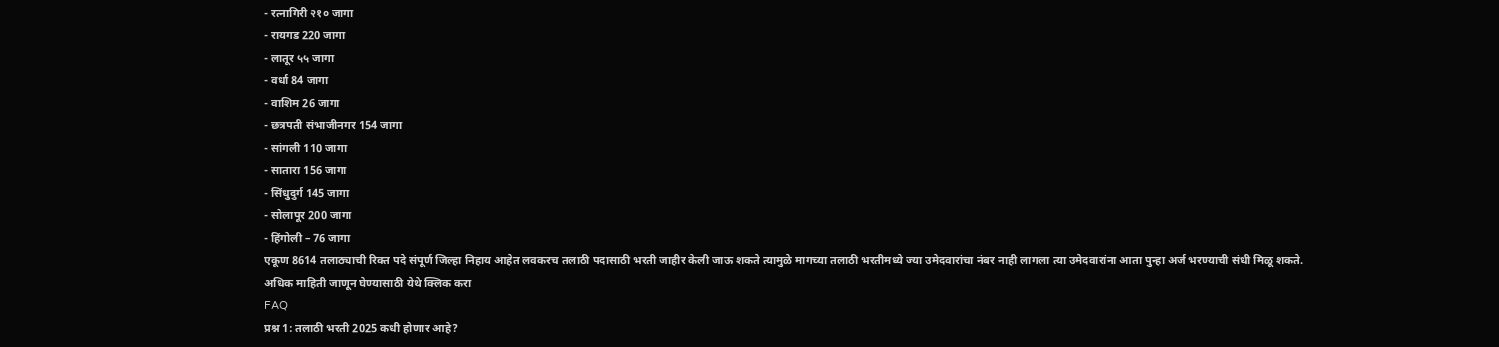- रत्नागिरी २१० जागा
- रायगड 220 जागा
- लातूर ५५ जागा
- वर्धा 84 जागा
- वाशिम 26 जागा
- छत्रपती संभाजीनगर 154 जागा
- सांगली 110 जागा
- सातारा 156 जागा
- सिंधुदुर्ग 145 जागा
- सोलापूर 200 जागा
- हिंगोली – 76 जागा
एकूण 8614 तलाठ्याची रिक्त पदे संपूर्ण जिल्हा निहाय आहेत लवकरच तलाठी पदासाठी भरती जाहीर केली जाऊ शकते त्यामुळे मागच्या तलाठी भरतीमध्ये ज्या उमेदवारांचा नंबर नाही लागला त्या उमेदवारांना आता पुन्हा अर्ज भरण्याची संधी मिळू शकते.
अधिक माहिती जाणून घेण्यासाठी येथे क्लिक करा
FAQ
प्रश्न 1: तलाठी भरती 2025 कधी होणार आहे?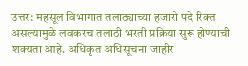उत्तर: महसूल विभागात तलाठ्याच्या हजारो पदे रिक्त असल्यामुळे लवकरच तलाठी भरती प्रक्रिया सुरू होण्याची शक्यता आहे. अधिकृत अधिसूचना जाहीर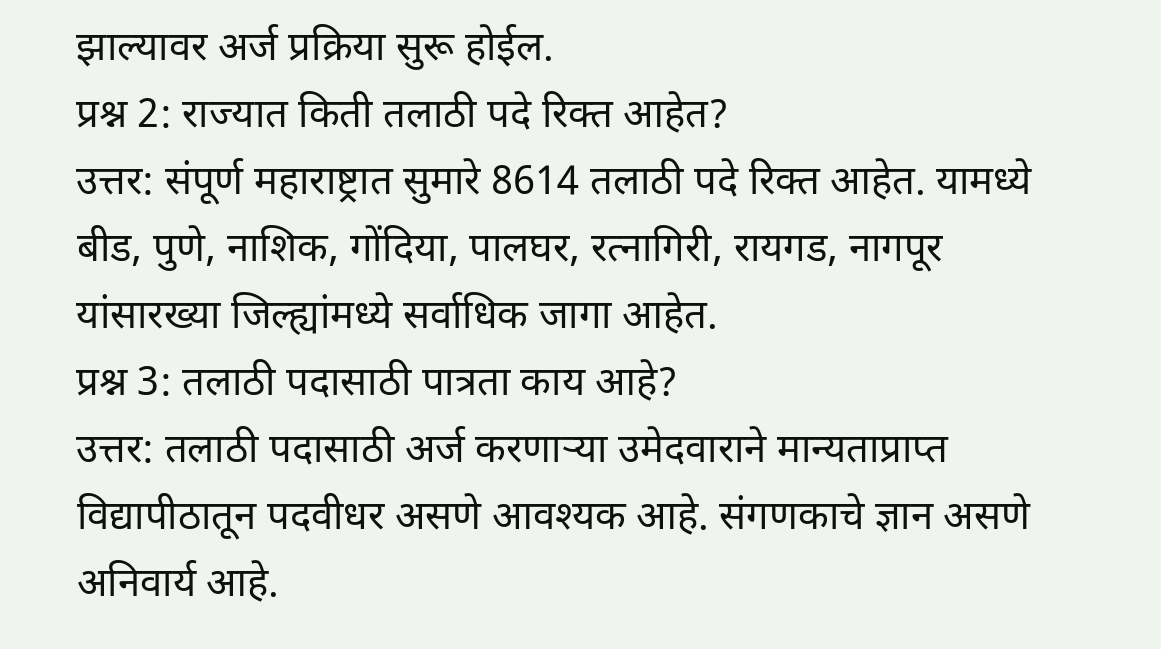झाल्यावर अर्ज प्रक्रिया सुरू होईल.
प्रश्न 2: राज्यात किती तलाठी पदे रिक्त आहेत?
उत्तर: संपूर्ण महाराष्ट्रात सुमारे 8614 तलाठी पदे रिक्त आहेत. यामध्ये बीड, पुणे, नाशिक, गोंदिया, पालघर, रत्नागिरी, रायगड, नागपूर यांसारख्या जिल्ह्यांमध्ये सर्वाधिक जागा आहेत.
प्रश्न 3: तलाठी पदासाठी पात्रता काय आहे?
उत्तर: तलाठी पदासाठी अर्ज करणाऱ्या उमेदवाराने मान्यताप्राप्त विद्यापीठातून पदवीधर असणे आवश्यक आहे. संगणकाचे ज्ञान असणे अनिवार्य आहे.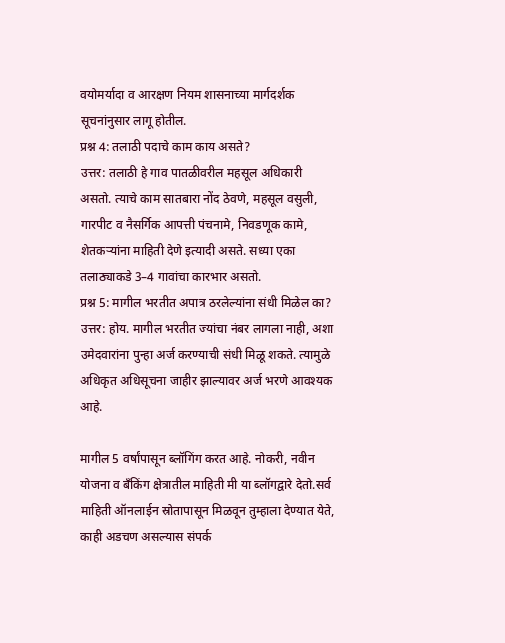वयोमर्यादा व आरक्षण नियम शासनाच्या मार्गदर्शक सूचनांनुसार लागू होतील.
प्रश्न 4: तलाठी पदाचे काम काय असते?
उत्तर: तलाठी हे गाव पातळीवरील महसूल अधिकारी असतो. त्याचे काम सातबारा नोंद ठेवणे, महसूल वसुली, गारपीट व नैसर्गिक आपत्ती पंचनामे, निवडणूक कामे, शेतकऱ्यांना माहिती देणे इत्यादी असते. सध्या एका तलाठ्याकडे 3–4 गावांचा कारभार असतो.
प्रश्न 5: मागील भरतीत अपात्र ठरलेल्यांना संधी मिळेल का?
उत्तर: होय. मागील भरतीत ज्यांचा नंबर लागला नाही, अशा उमेदवारांना पुन्हा अर्ज करण्याची संधी मिळू शकते. त्यामुळे अधिकृत अधिसूचना जाहीर झाल्यावर अर्ज भरणे आवश्यक आहे.

मागील 5 वर्षांपासून ब्लॉगिंग करत आहे. नोकरी, नवीन योजना व बँकिंग क्षेत्रातील माहिती मी या ब्लॉगद्वारे देतो.सर्व माहिती ऑनलाईन स्रोतापासून मिळवून तुम्हाला देण्यात येते, काही अडचण असल्यास संपर्क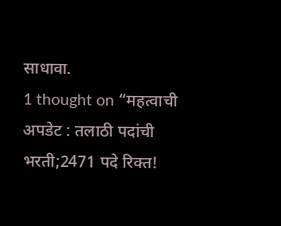साधावा.
1 thought on “महत्वाची अपडेट : तलाठी पदांची भरती;2471 पदे रिक्त!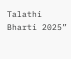Talathi Bharti 2025”